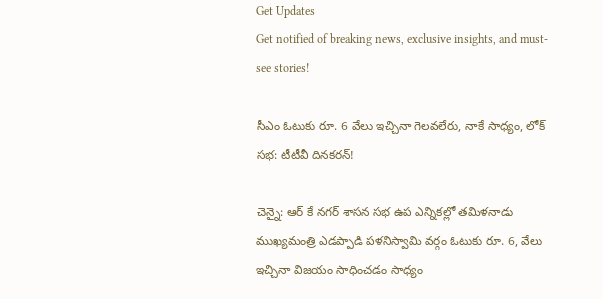Get Updates
Get notified of breaking news, exclusive insights, and must-see stories!

సీఎం ఓటుకు రూ. 6 వేలు ఇచ్చినా గెలవలేరు, నాకే సాధ్యం, లోక్ సభ: టీటీవీ దినకరన్!

చెన్నై: ఆర్ కే నగర్ శాసన సభ ఉప ఎన్నికల్లో తమిళనాడు ముఖ్యమంత్రి ఎడప్పాడి పళనిస్వామి వర్గం ఓటుకు రూ. 6, వేలు ఇచ్చినా విజయం సాధించడం సాధ్యం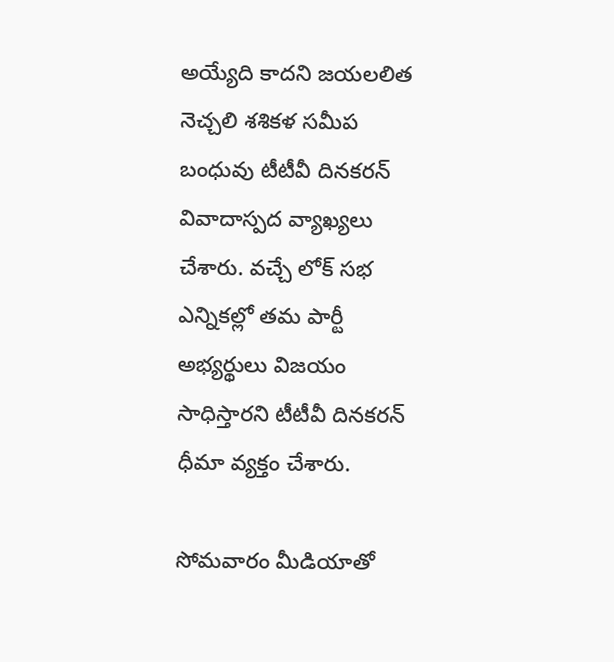అయ్యేది కాదని జయలలిత నెచ్చలి శశికళ సమీప బంధువు టీటీవీ దినకరన్ వివాదాస్పద వ్యాఖ్యలు చేశారు. వచ్చే లోక్ సభ ఎన్నికల్లో తమ పార్టీ అభ్యర్థులు విజయం సాధిస్తారని టీటీవీ దినకరన్ ధీమా వ్యక్తం చేశారు.

సోమవారం మీడియాతో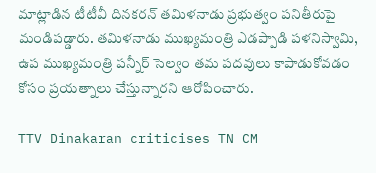మాట్లాడిన టీటీవీ దినకరన్ తమిళనాడు ప్రభుత్వం పనితీరుపై మండిపడ్డారు. తమిళనాడు ముఖ్యమంత్రి ఎడప్పాడి పళనిస్వామి, ఉప ముఖ్యమంత్రి పన్నీర్ సెల్వం తమ పదవులు కాపాడుకోవడం కోసం ప్రయత్నాలు చేస్తున్నారని ఆరోపించారు.

TTV Dinakaran criticises TN CM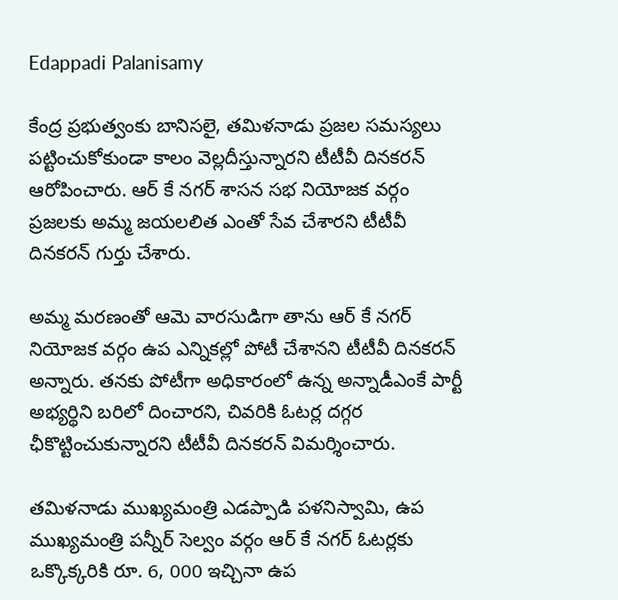Edappadi Palanisamy

కేంద్ర ప్రభుత్వంకు బానిసలై, తమిళనాడు ప్రజల సమస్యలు పట్టించుకోకుండా కాలం వెల్లదీస్తున్నారని టీటీవీ దినకరన్ ఆరోపించారు. ఆర్ కే నగర్ శాసన సభ నియోజక వర్గం ప్రజలకు అమ్మ జయలలిత ఎంతో సేవ చేశారని టీటీవీ దినకరన్ గుర్తు చేశారు.

అమ్మ మరణంతో ఆమె వారసుడిగా తాను ఆర్ కే నగర్ నియోజక వర్గం ఉప ఎన్నికల్లో పోటీ చేశానని టీటీవీ దినకరన్ అన్నారు. తనకు పోటీగా అధికారంలో ఉన్న అన్నాడీఎంకే పార్టీ అభ్యర్థిని బరిలో దించారని, చివరికి ఓటర్ల దగ్గర ఛీకొట్టించుకున్నారని టీటీవీ దినకరన్ విమర్శించారు.

తమిళనాడు ముఖ్యమంత్రి ఎడప్పాడి పళనిస్వామి, ఉప ముఖ్యమంత్రి పన్నీర్ సెల్వం వర్గం ఆర్ కే నగర్ ఓటర్లకు ఒక్కొక్కరికి రూ. 6, 000 ఇచ్చినా ఉప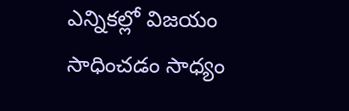ఎన్నికల్లో విజయం సాధించడం సాధ్యం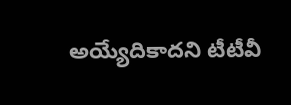అయ్యేదికాదని టీటీవీ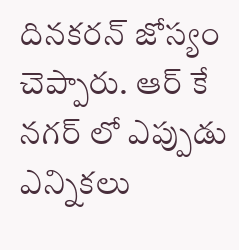దినకరన్ జోస్యం చెప్పారు. ఆర్ కే నగర్ లో ఎప్పుడు ఎన్నికలు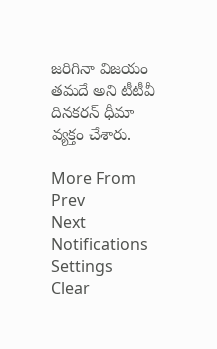జరిగినా విజయం తమదే అని టీటీవీ దినకరన్ ధీమా వ్యక్తం చేశారు.

More From
Prev
Next
Notifications
Settings
Clear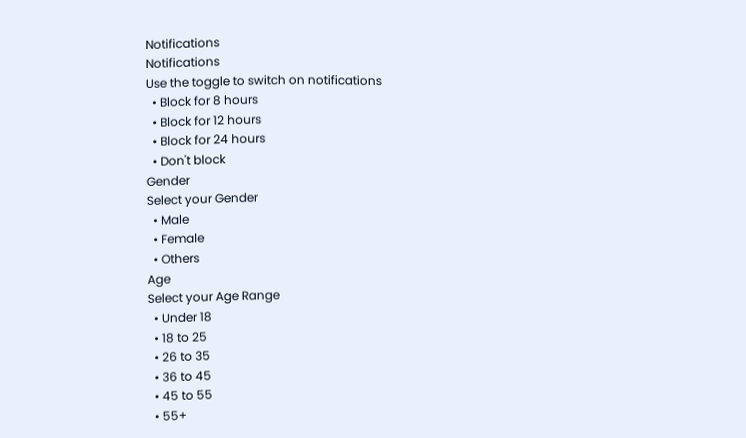Notifications
Notifications
Use the toggle to switch on notifications
  • Block for 8 hours
  • Block for 12 hours
  • Block for 24 hours
  • Don't block
Gender
Select your Gender
  • Male
  • Female
  • Others
Age
Select your Age Range
  • Under 18
  • 18 to 25
  • 26 to 35
  • 36 to 45
  • 45 to 55
  • 55+